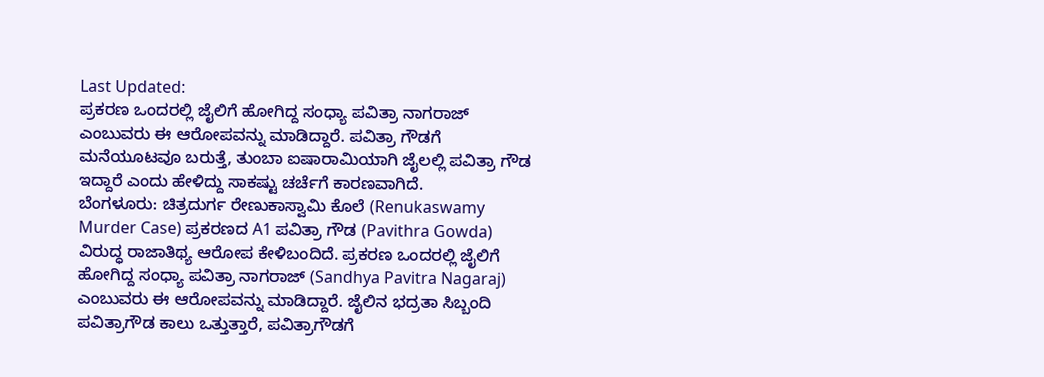Last Updated:
ಪ್ರಕರಣ ಒಂದರಲ್ಲಿ ಜೈಲಿಗೆ ಹೋಗಿದ್ದ ಸಂಧ್ಯಾ ಪವಿತ್ರಾ ನಾಗರಾಜ್ ಎಂಬುವರು ಈ ಆರೋಪವನ್ನು ಮಾಡಿದ್ದಾರೆ. ಪವಿತ್ರಾ ಗೌಡಗೆ ಮನೆಯೂಟವೂ ಬರುತ್ತೆ, ತುಂಬಾ ಐಷಾರಾಮಿಯಾಗಿ ಜೈಲಲ್ಲಿ ಪವಿತ್ರಾ ಗೌಡ ಇದ್ದಾರೆ ಎಂದು ಹೇಳಿದ್ದು ಸಾಕಷ್ಟು ಚರ್ಚೆಗೆ ಕಾರಣವಾಗಿದೆ.
ಬೆಂಗಳೂರು: ಚಿತ್ರದುರ್ಗ ರೇಣುಕಾಸ್ವಾಮಿ ಕೊಲೆ (Renukaswamy Murder Case) ಪ್ರಕರಣದ A1 ಪವಿತ್ರಾ ಗೌಡ (Pavithra Gowda) ವಿರುದ್ಧ ರಾಜಾತಿಥ್ಯ ಆರೋಪ ಕೇಳಿಬಂದಿದೆ. ಪ್ರಕರಣ ಒಂದರಲ್ಲಿ ಜೈಲಿಗೆ ಹೋಗಿದ್ದ ಸಂಧ್ಯಾ ಪವಿತ್ರಾ ನಾಗರಾಜ್ (Sandhya Pavitra Nagaraj) ಎಂಬುವರು ಈ ಆರೋಪವನ್ನು ಮಾಡಿದ್ದಾರೆ. ಜೈಲಿನ ಭದ್ರತಾ ಸಿಬ್ಬಂದಿ ಪವಿತ್ರಾಗೌಡ ಕಾಲು ಒತ್ತುತ್ತಾರೆ, ಪವಿತ್ರಾಗೌಡಗೆ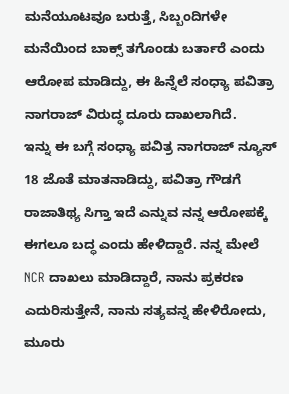ಮನೆಯೂಟವೂ ಬರುತ್ತೆ, ಸಿಬ್ಬಂದಿಗಳೇ ಮನೆಯಿಂದ ಬಾಕ್ಸ್ ತಗೊಂಡು ಬರ್ತಾರೆ ಎಂದು ಆರೋಪ ಮಾಡಿದ್ದು, ಈ ಹಿನ್ನೆಲೆ ಸಂಧ್ಯಾ ಪವಿತ್ರಾ ನಾಗರಾಜ್ ವಿರುದ್ಧ ದೂರು ದಾಖಲಾಗಿದೆ.
ಇನ್ನು ಈ ಬಗ್ಗೆ ಸಂಧ್ಯಾ ಪವಿತ್ರ ನಾಗರಾಜ್ ನ್ಯೂಸ್ 18 ಜೊತೆ ಮಾತನಾಡಿದ್ದು, ಪವಿತ್ರಾ ಗೌಡಗೆ ರಾಜಾತಿಥ್ಯ ಸಿಗ್ತಾ ಇದೆ ಎನ್ನುವ ನನ್ನ ಆರೋಪಕ್ಕೆ ಈಗಲೂ ಬದ್ಧ ಎಂದು ಹೇಳಿದ್ದಾರೆ. ನನ್ನ ಮೇಲೆ NCR ದಾಖಲು ಮಾಡಿದ್ದಾರೆ, ನಾನು ಪ್ರಕರಣ ಎದುರಿಸುತ್ತೇನೆ, ನಾನು ಸತ್ಯವನ್ನ ಹೇಳಿರೋದು, ಮೂರು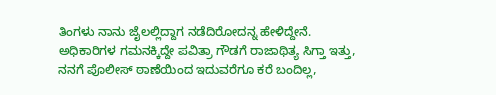ತಿಂಗಳು ನಾನು ಜೈಲಲ್ಲಿದ್ದಾಗ ನಡೆದಿರೋದನ್ನ ಹೇಳಿದ್ದೇನೆ. ಅಧಿಕಾರಿಗಳ ಗಮನಕ್ಕಿದ್ದೇ ಪವಿತ್ರಾ ಗೌಡಗೆ ರಾಜಾಥಿತ್ಯ ಸಿಗ್ತಾ ಇತ್ತು, ನನಗೆ ಪೊಲೀಸ್ ಠಾಣೆಯಿಂದ ಇದುವರೆಗೂ ಕರೆ ಬಂದಿಲ್ಲ,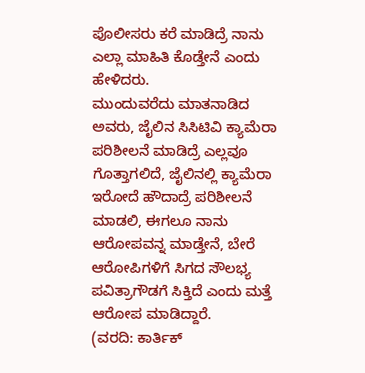ಪೊಲೀಸರು ಕರೆ ಮಾಡಿದ್ರೆ ನಾನು ಎಲ್ಲಾ ಮಾಹಿತಿ ಕೊಡ್ತೇನೆ ಎಂದು ಹೇಳಿದರು.
ಮುಂದುವರೆದು ಮಾತನಾಡಿದ ಅವರು, ಜೈಲಿನ ಸಿಸಿಟಿವಿ ಕ್ಯಾಮೆರಾ ಪರಿಶೀಲನೆ ಮಾಡಿದ್ರೆ ಎಲ್ಲವೂ ಗೊತ್ತಾಗಲಿದೆ, ಜೈಲಿನಲ್ಲಿ ಕ್ಯಾಮೆರಾ ಇರೋದೆ ಹೌದಾದ್ರೆ ಪರಿಶೀಲನೆ ಮಾಡಲಿ, ಈಗಲೂ ನಾನು ಆರೋಪವನ್ನ ಮಾಡ್ತೇನೆ, ಬೇರೆ ಆರೋಪಿಗಳಿಗೆ ಸಿಗದ ಸೌಲಭ್ಯ ಪವಿತ್ರಾಗೌಡಗೆ ಸಿಕ್ತಿದೆ ಎಂದು ಮತ್ತೆ ಆರೋಪ ಮಾಡಿದ್ದಾರೆ.
(ವರದಿ: ಕಾರ್ತಿಕ್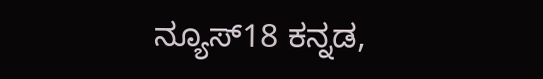ನ್ಯೂಸ್18 ಕನ್ನಡ,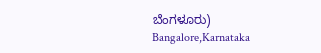ಬೆಂಗಳೂರು)
Bangalore,Karnataka